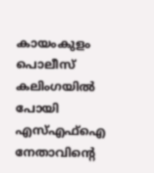കായംകുളം പൊലീസ് കലിംഗയിൽ പോയി എസ്എഫ്ഐ നേതാവിന്റെ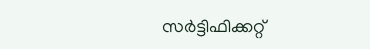സർട്ടിഫിക്കറ്റ്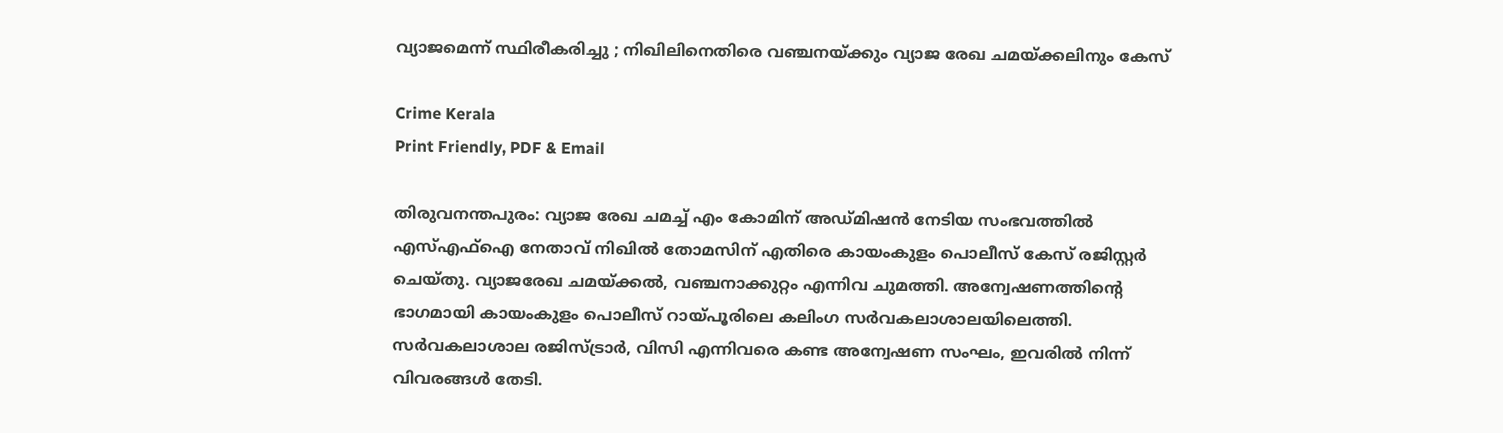വ്യാജമെന്ന് സ്ഥിരീകരിച്ചു ; നിഖിലിനെതിരെ വഞ്ചനയ്ക്കും വ്യാജ രേഖ ചമയ്ക്കലിനും കേസ്

Crime Kerala
Print Friendly, PDF & Email

തിരുവനന്തപുരം: വ്യാജ രേഖ ചമച്ച് എം കോമിന് അഡ്മിഷന്‍ നേടിയ സംഭവത്തില്‍ എസ്എഫ്‌ഐ നേതാവ് നിഖില്‍ തോമസിന് എതിരെ കായംകുളം പൊലീസ് കേസ് രജിസ്റ്റര്‍ ചെയ്തു. വ്യാജരേഖ ചമയ്ക്കല്‍, വഞ്ചനാക്കുറ്റം എന്നിവ ചുമത്തി. അന്വേഷണത്തിന്റെ ഭാഗമായി കായംകുളം പൊലീസ് റായ്പൂരിലെ കലിംഗ സര്‍വകലാശാലയിലെത്തി. സര്‍വകലാശാല രജിസ്ട്രാര്‍, വിസി എന്നിവരെ കണ്ട അന്വേഷണ സംഘം, ഇവരില്‍ നിന്ന് വിവരങ്ങള്‍ തേടി.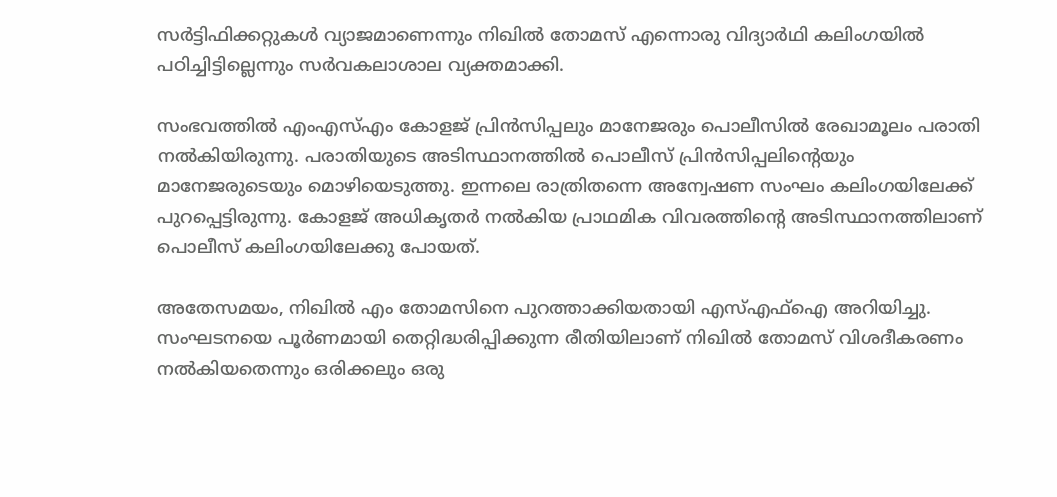സർട്ടിഫിക്കറ്റുകൾ വ്യാജമാണെന്നും നിഖിൽ തോമസ് എന്നൊരു വിദ്യാർഥി കലിംഗയിൽ പഠിച്ചിട്ടില്ലെന്നും സർവകലാശാല വ്യക്തമാക്കി.

സംഭവത്തില്‍ എംഎസ്എം കോളജ് പ്രിന്‍സിപ്പലും മാനേജരും പൊലീസില്‍ രേഖാമൂലം പരാതി നല്‍കിയിരുന്നു. പരാതിയുടെ അടിസ്ഥാനത്തില്‍ പൊലീസ് പ്രിന്‍സിപ്പലിന്റെയും മാനേജരുടെയും മൊഴിയെടുത്തു. ഇന്നലെ രാത്രിതന്നെ അന്വേഷണ സംഘം കലിംഗയിലേക്ക് പുറപ്പെട്ടിരുന്നു. കോളജ് അധികൃതര്‍ നല്‍കിയ പ്രാഥമിക വിവരത്തിന്റെ അടിസ്ഥാനത്തിലാണ് പൊലീസ് കലിംഗയിലേക്കു പോയത്.

അതേസമയം, നിഖില്‍ എം തോമസിനെ പുറത്താക്കിയതായി എസ്എഫ്‌ഐ അറിയിച്ചു. സംഘടനയെ പൂര്‍ണമായി തെറ്റിദ്ധരിപ്പിക്കുന്ന രീതിയിലാണ് നിഖില്‍ തോമസ് വിശദീകരണം നല്‍കിയതെന്നും ഒരിക്കലും ഒരു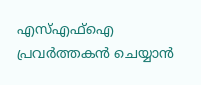എസ്എഫ്ഐ പ്രവര്‍ത്തകന്‍ ചെയ്യാന്‍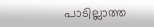പാടില്ലാത്ത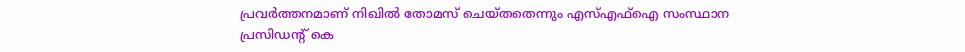പ്രവര്‍ത്തനമാണ് നിഖില്‍ തോമസ് ചെയ്തതെന്നും എസ്എഫ്ഐ സംസ്ഥാന പ്രസിഡന്റ് കെ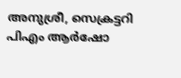അനുശ്രീ, സെക്രട്ടറി പിഎം ആര്‍ഷോ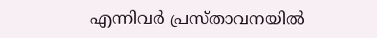എന്നിവര്‍ പ്രസ്താവനയില്‍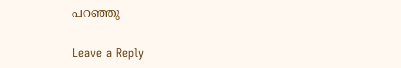പറഞ്ഞു

Leave a Reply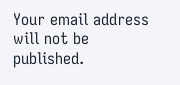Your email address will not be published.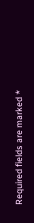Required fields are marked *